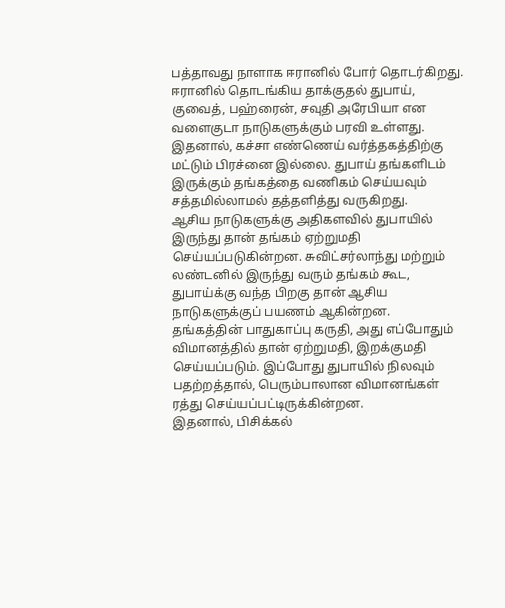பத்தாவது நாளாக ஈரானில் போர் தொடர்கிறது. ஈரானில் தொடங்கிய தாக்குதல் துபாய், குவைத், பஹ்ரைன், சவுதி அரேபியா என வளைகுடா நாடுகளுக்கும் பரவி உள்ளது.
இதனால், கச்சா எண்ணெய் வர்த்தகத்திற்கு மட்டும் பிரச்னை இல்லை. துபாய் தங்களிடம் இருக்கும் தங்கத்தை வணிகம் செய்யவும் சத்தமில்லாமல் தத்தளித்து வருகிறது.
ஆசிய நாடுகளுக்கு அதிகளவில் துபாயில் இருந்து தான் தங்கம் ஏற்றுமதி செய்யப்படுகின்றன. சுவிட்சர்லாந்து மற்றும் லண்டனில் இருந்து வரும் தங்கம் கூட, துபாய்க்கு வந்த பிறகு தான் ஆசிய நாடுகளுக்குப் பயணம் ஆகின்றன.
தங்கத்தின் பாதுகாப்பு கருதி, அது எப்போதும் விமானத்தில் தான் ஏற்றுமதி, இறக்குமதி செய்யப்படும். இப்போது துபாயில் நிலவும் பதற்றத்தால், பெரும்பாலான விமானங்கள் ரத்து செய்யப்பட்டிருக்கின்றன.
இதனால், பிசிக்கல்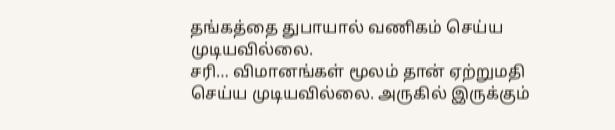தங்கத்தை துபாயால் வணிகம் செய்ய முடியவில்லை.
சரி… விமானங்கள் மூலம் தான் ஏற்றுமதி செய்ய முடியவில்லை. அருகில் இருக்கும்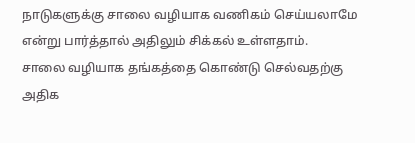நாடுகளுக்கு சாலை வழியாக வணிகம் செய்யலாமே என்று பார்த்தால் அதிலும் சிக்கல் உள்ளதாம்.
சாலை வழியாக தங்கத்தை கொண்டு செல்வதற்கு அதிக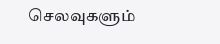செலவுகளும்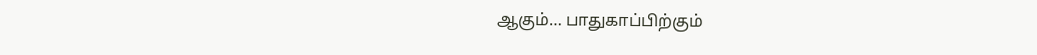ஆகும்… பாதுகாப்பிற்கும்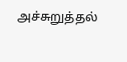அச்சுறுத்தல்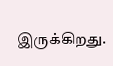இருக்கிறது.